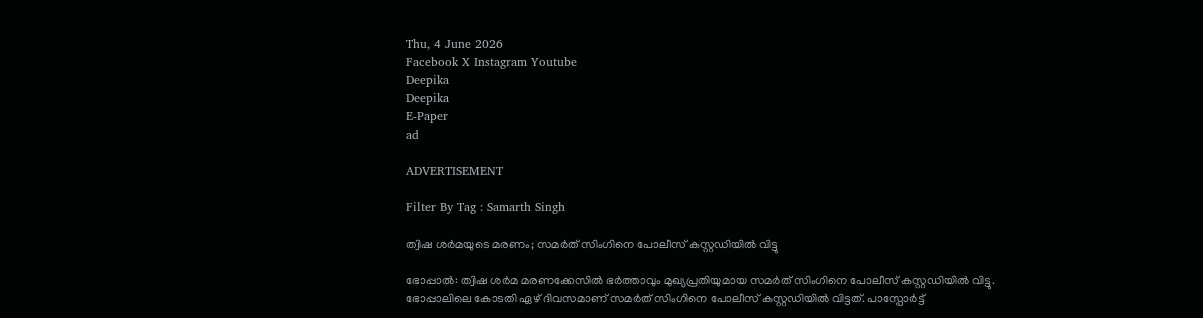Thu, 4 June 2026
Facebook X Instagram Youtube
Deepika
Deepika
E-Paper
ad

ADVERTISEMENT

Filter By Tag : Samarth Singh

ത്വിഷ ശർമയുടെ മരണം; സമർത് സിംഗിനെ പോലീസ് കസ്റ്റഡിയിൽ വിട്ടു

ഭോപ്പാൽ: ത്വിഷ ശർമ മരണക്കേസിൽ ഭർത്താവും മുഖ്യപ്രതിയുമായ സമർത് സിംഗിനെ പോലീസ് കസ്റ്റഡിയിൽ വിട്ടു. ഭോപ്പാലിലെ കോടതി ഏഴ് ദിവസമാണ് സമർത് സിംഗിനെ പോലീസ് കസ്റ്റഡിയിൽ വിട്ടത്. പാസ്പോർട്ട്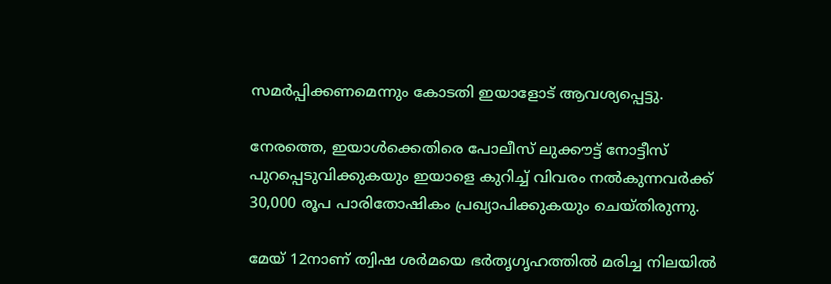സമർപ്പിക്കണമെന്നും കോടതി ഇയാളോട് ആവശ്യപ്പെട്ടു.

നേരത്തെ, ഇയാൾക്കെതിരെ പോലീസ് ലുക്കൗട്ട് നോട്ടീസ് പുറപ്പെടുവിക്കുകയും ഇയാളെ കുറിച്ച് വിവരം നൽകുന്നവർക്ക് 30,000 രൂപ പാരിതോഷികം പ്രഖ്യാപിക്കുകയും ചെയ്തിരുന്നു.

മേയ് 12നാണ് ത്വിഷ ശർമയെ ഭർതൃഗൃഹത്തിൽ മരിച്ച നിലയിൽ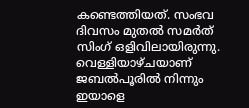കണ്ടെത്തിയത്. സംഭവ ദിവസം മുതൽ സമർത് സിംഗ് ഒളിവിലായിരുന്നു. വെള്ളിയാഴ്ചയാണ് ജബൽപൂരിൽ നിന്നും ഇയാളെ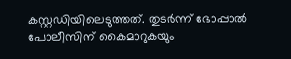കസ്റ്റഡിയിലെടുത്തത്. തുടർന്ന് ഭോപ്പാൽ പോലീസിന് കൈമാറുകയും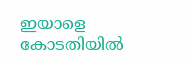ഇയാളെ കോടതിയിൽ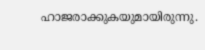ഹാജരാക്കുകയുമായിരുന്നു.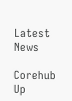Latest News

Corehub Up